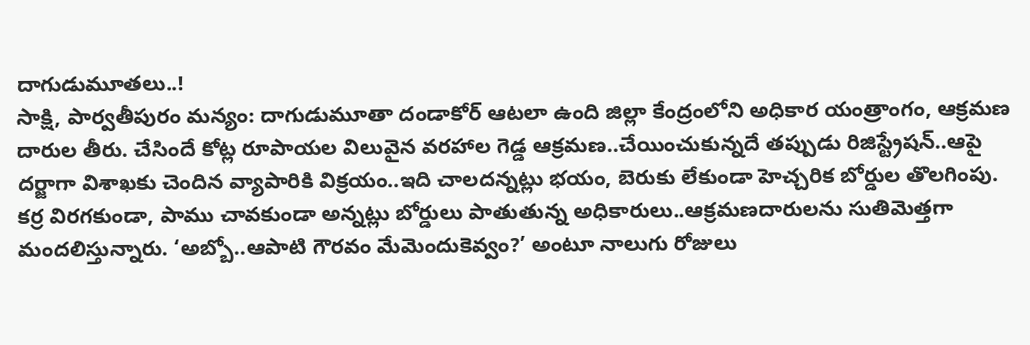దాగుడుమూతలు..!
సాక్షి, పార్వతీపురం మన్యం: దాగుడుమూతా దండాకోర్ ఆటలా ఉంది జిల్లా కేంద్రంలోని అధికార యంత్రాంగం, ఆక్రమణ దారుల తీరు. చేసిందే కోట్ల రూపాయల విలువైన వరహాల గెడ్డ ఆక్రమణ..చేయించుకున్నదే తప్పుడు రిజిస్ట్రేషన్..ఆపై దర్జాగా విశాఖకు చెందిన వ్యాపారికి విక్రయం..ఇది చాలదన్నట్లు భయం, బెరుకు లేకుండా హెచ్చరిక బోర్డుల తొలగింపు. కర్ర విరగకుండా, పాము చావకుండా అన్నట్లు బోర్డులు పాతుతున్న అధికారులు..ఆక్రమణదారులను సుతిమెత్తగా మందలిస్తున్నారు. ‘అబ్బో..ఆపాటి గౌరవం మేమెందుకెవ్వం?’ అంటూ నాలుగు రోజులు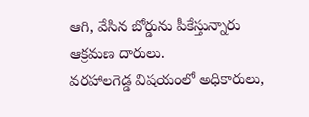ఆగి, వేసిన బోర్డును పీకేస్తున్నారు ఆక్రమణ దారులు.
వరహాలగెడ్డ విషయంలో అధికారులు,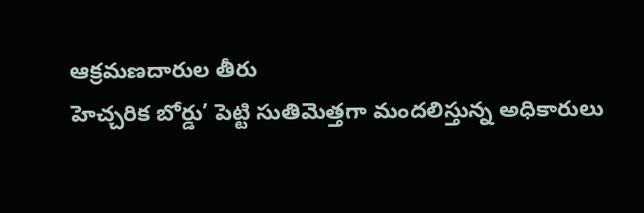ఆక్రమణదారుల తీరు
హెచ్చరిక బోర్డు’ పెట్టి సుతిమెత్తగా మందలిస్తున్న అధికారులు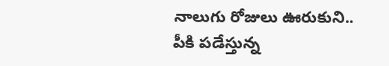నాలుగు రోజులు ఊరుకుని..
పీకి పడేస్తున్న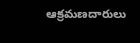ఆక్రమణదారులు